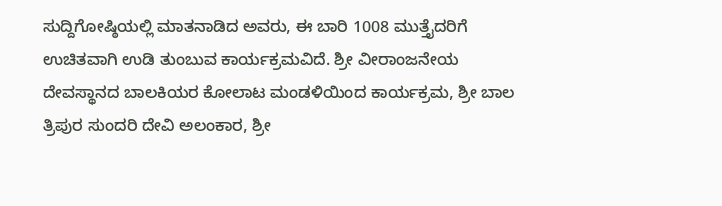ಸುದ್ದಿಗೋಷ್ಠಿಯಲ್ಲಿ ಮಾತನಾಡಿದ ಅವರು, ಈ ಬಾರಿ 1008 ಮುತ್ತೈದರಿಗೆ ಉಚಿತವಾಗಿ ಉಡಿ ತುಂಬುವ ಕಾರ್ಯಕ್ರಮವಿದೆ. ಶ್ರೀ ವೀರಾಂಜನೇಯ ದೇವಸ್ಥಾನದ ಬಾಲಕಿಯರ ಕೋಲಾಟ ಮಂಡಳಿಯಿಂದ ಕಾರ್ಯಕ್ರಮ, ಶ್ರೀ ಬಾಲ ತ್ರಿಪುರ ಸುಂದರಿ ದೇವಿ ಅಲಂಕಾರ, ಶ್ರೀ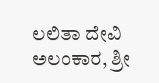ಲಲಿತಾ ದೇವಿ ಅಲಂಕಾರ, ಶ್ರೀ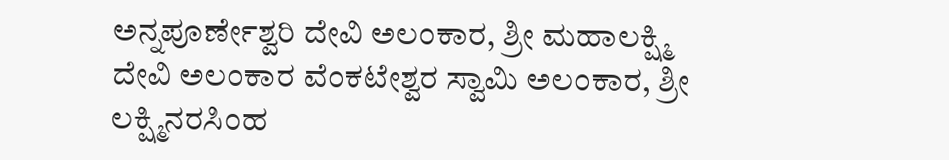ಅನ್ನಪೂರ್ಣೇಶ್ವರಿ ದೇವಿ ಅಲಂಕಾರ, ಶ್ರೀ ಮಹಾಲಕ್ಷ್ಮಿ ದೇವಿ ಅಲಂಕಾರ ವೆಂಕಟೇಶ್ವರ ಸ್ವಾಮಿ ಅಲಂಕಾರ, ಶ್ರೀ ಲಕ್ಷ್ಮಿನರಸಿಂಹ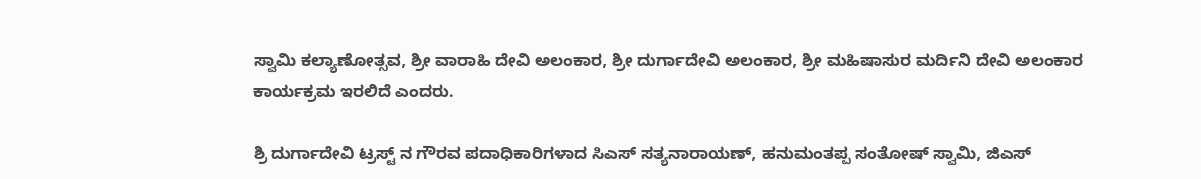ಸ್ವಾಮಿ ಕಲ್ಯಾಣೋತ್ಸವ, ಶ್ರೀ ವಾರಾಹಿ ದೇವಿ ಅಲಂಕಾರ, ಶ್ರೀ ದುರ್ಗಾದೇವಿ ಅಲಂಕಾರ, ಶ್ರೀ ಮಹಿಷಾಸುರ ಮರ್ದಿನಿ ದೇವಿ ಅಲಂಕಾರ ಕಾರ್ಯಕ್ರಮ ಇರಲಿದೆ ಎಂದರು.

ಶ್ರಿ ದುರ್ಗಾದೇವಿ ಟ್ರಸ್ಟ್ ನ ಗೌರವ ಪದಾಧಿಕಾರಿಗಳಾದ ಸಿಎಸ್ ಸತ್ಯನಾರಾಯಣ್, ಹನುಮಂತಪ್ಪ ಸಂತೋಷ್ ಸ್ವಾಮಿ, ಜಿಎಸ್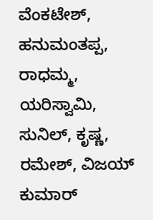ವೆಂಕಟೇಶ್, ಹನುಮಂತಪ್ಪ, ರಾಧಮ್ಮ, ಯರಿಸ್ವಾಮಿ, ಸುನಿಲ್, ಕೃಷ್ಣ, ರಮೇಶ್, ವಿಜಯ್ ಕುಮಾರ್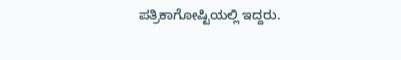ಪತ್ರಿಕಾಗೋಷ್ಟಿಯಲ್ಲಿ ಇದ್ದರು.